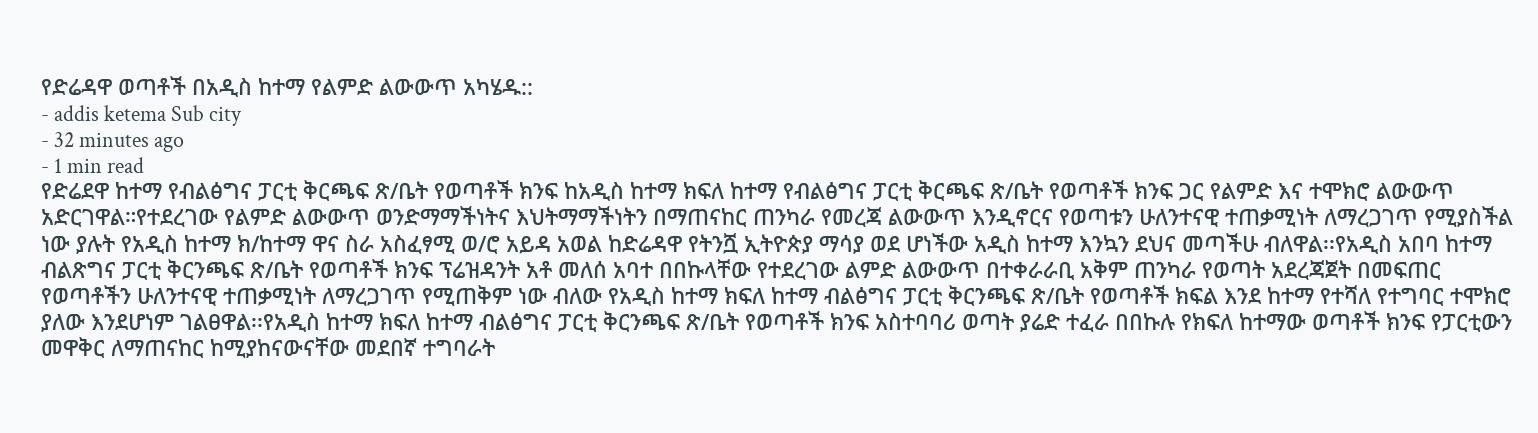የድሬዳዋ ወጣቶች በአዲስ ከተማ የልምድ ልውውጥ አካሄዱ::
- addis ketema Sub city
- 32 minutes ago
- 1 min read
የድሬደዋ ከተማ የብልፅግና ፓርቲ ቅርጫፍ ጽ/ቤት የወጣቶች ክንፍ ከአዲስ ከተማ ክፍለ ከተማ የብልፅግና ፓርቲ ቅርጫፍ ጽ/ቤት የወጣቶች ክንፍ ጋር የልምድ እና ተሞክሮ ልውውጥ አድርገዋል።የተደረገው የልምድ ልውውጥ ወንድማማችነትና እህትማማችነትን በማጠናከር ጠንካራ የመረጃ ልውውጥ እንዲኖርና የወጣቱን ሁለንተናዊ ተጠቃሚነት ለማረጋገጥ የሚያስችል ነው ያሉት የአዲስ ከተማ ክ/ከተማ ዋና ስራ አስፈፃሚ ወ/ሮ አይዳ አወል ከድሬዳዋ የትንሿ ኢትዮጵያ ማሳያ ወደ ሆነችው አዲስ ከተማ እንኳን ደህና መጣችሁ ብለዋል፡፡የአዲስ አበባ ከተማ ብልጽግና ፓርቲ ቅርንጫፍ ጽ/ቤት የወጣቶች ክንፍ ፕሬዝዳንት አቶ መለሰ አባተ በበኩላቸው የተደረገው ልምድ ልውውጥ በተቀራራቢ አቅም ጠንካራ የወጣት አደረጃጀት በመፍጠር የወጣቶችን ሁለንተናዊ ተጠቃሚነት ለማረጋገጥ የሚጠቅም ነው ብለው የአዲስ ከተማ ክፍለ ከተማ ብልፅግና ፓርቲ ቅርንጫፍ ጽ/ቤት የወጣቶች ክፍል እንደ ከተማ የተሻለ የተግባር ተሞክሮ ያለው እንደሆነም ገልፀዋል፡፡የአዲስ ከተማ ክፍለ ከተማ ብልፅግና ፓርቲ ቅርንጫፍ ጽ/ቤት የወጣቶች ክንፍ አስተባባሪ ወጣት ያሬድ ተፈራ በበኩሉ የክፍለ ከተማው ወጣቶች ክንፍ የፓርቲውን መዋቅር ለማጠናከር ከሚያከናውናቸው መደበኛ ተግባራት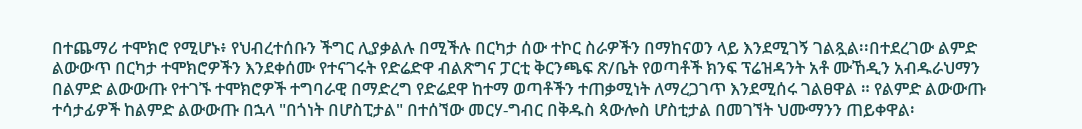በተጨማሪ ተሞክሮ የሚሆኑ፥ የህብረተሰቡን ችግር ሊያቃልሉ በሚችሉ በርካታ ሰው ተኮር ስራዎችን በማከናወን ላይ እንደሚገኝ ገልጿል፡፡በተደረገው ልምድ ልውውጥ በርካታ ተሞክሮዎችን እንደቀሰሙ የተናገሩት የድሬድዋ ብልጽግና ፓርቲ ቅርንጫፍ ጽ/ቤት የወጣቶች ክንፍ ፕሬዝዳንት አቶ ሙኸዲን አብዱራህማን በልምድ ልውውጡ የተገኙ ተሞክሮዎች ተግባራዊ በማድረግ የድሬደዋ ከተማ ወጣቶችን ተጠቃሚነት ለማረጋገጥ እንደሚሰሩ ገልፀዋል ። የልምድ ልውውጡ ተሳታፊዎች ከልምድ ልውውጡ በኋላ "በጎነት በሆስፒታል" በተሰኘው መርሃ-ግብር በቅዱስ ጳውሎስ ሆስቲታል በመገኘት ህሙማንን ጠይቀዋል፡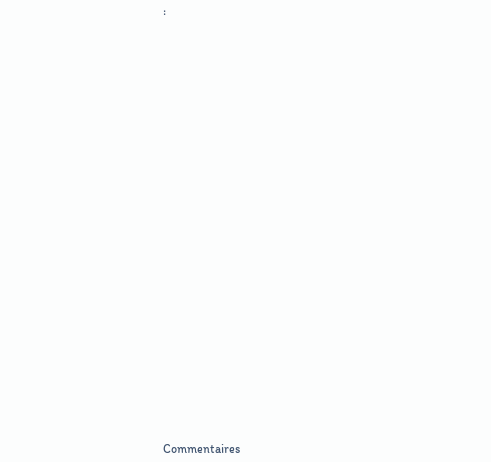፡



























Commentaires